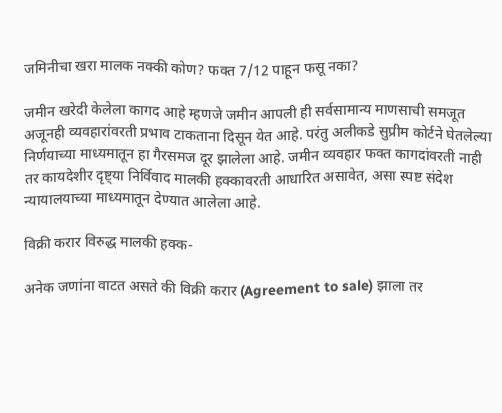जमिनीचा खरा मालक नक्की कोण? फक्त 7/12 पाहून फसू नका?

जमीन खरेदी केलेला कागद आहे म्हणजे जमीन आपली ही सर्वसामान्य माणसाची समजूत अजूनही व्यवहारांवरती प्रभाव टाकताना दिसून येत आहे. परंतु अलीकडे सुप्रीम कोर्टने घेतलेल्या निर्णयाच्या माध्यमातून हा गैरसमज दूर झालेला आहे. जमीन व्यवहार फक्त कागदांवरती नाही तर कायदेशीर दृष्ट्या निर्विवाद मालकी हक्कावरती आधारित असावेत, असा स्पष्ट संदेश न्यायालयाच्या माध्यमातून देण्यात आलेला आहे.

विक्री करार विरुद्ध मालकी हक्क-

अनेक जणांना वाटत असते की विक्री करार (Agreement to sale) झाला तर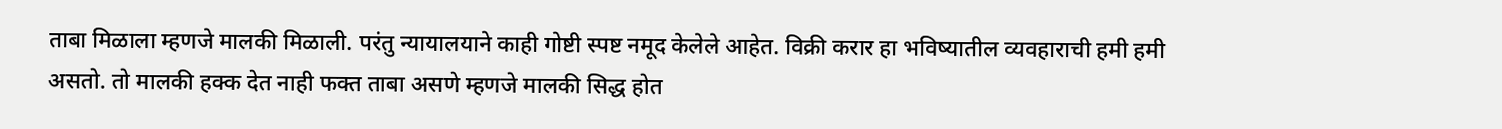ताबा मिळाला म्हणजे मालकी मिळाली. परंतु न्यायालयाने काही गोष्टी स्पष्ट नमूद केलेले आहेत. विक्री करार हा भविष्यातील व्यवहाराची हमी हमी असतो. तो मालकी हक्क देत नाही फक्त ताबा असणे म्हणजे मालकी सिद्ध होत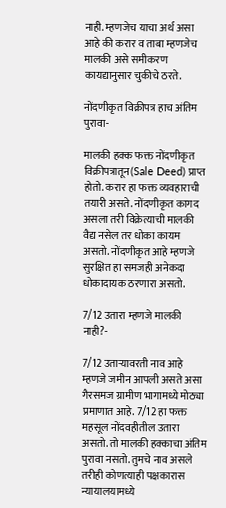नाही. म्हणजेच याचा अर्थ असा आहे की करार व ताबा म्हणजेच मालकी असे समीकरण कायद्यानुसार चुकीचे ठरते.

नोंदणीकृत विक्रीपत्र हाच अंतिम पुरावा-

मालकी हक्क फक्त नोंदणीकृत विक्रीपत्रातून(Sale Deed) प्राप्त होतो. करार हा फक्त व्यवहाराची तयारी असते. नोंदणीकृत कागद असला तरी विक्रेत्याची मालकी वैद्य नसेल तर धोका कायम असतो. नोंदणीकृत आहे म्हणजे सुरक्षित हा समजही अनेकदा धोकादायक ठरणारा असतो.

7/12 उतारा म्हणजे मालकी नाही?-

7/12 उताऱ्यावरती नाव आहे म्हणजे जमीन आपली असते असा गैरसमज ग्रामीण भागामध्ये मोठ्या प्रमाणात आहे. 7/12 हा फक्त महसूल नोंदवहीतील उतारा असतो. तो मालकी हक्काचा अंतिम पुरावा नसतो. तुमचे नाव असले तरीही कोणत्याही पक्षकारास न्यायालयामध्ये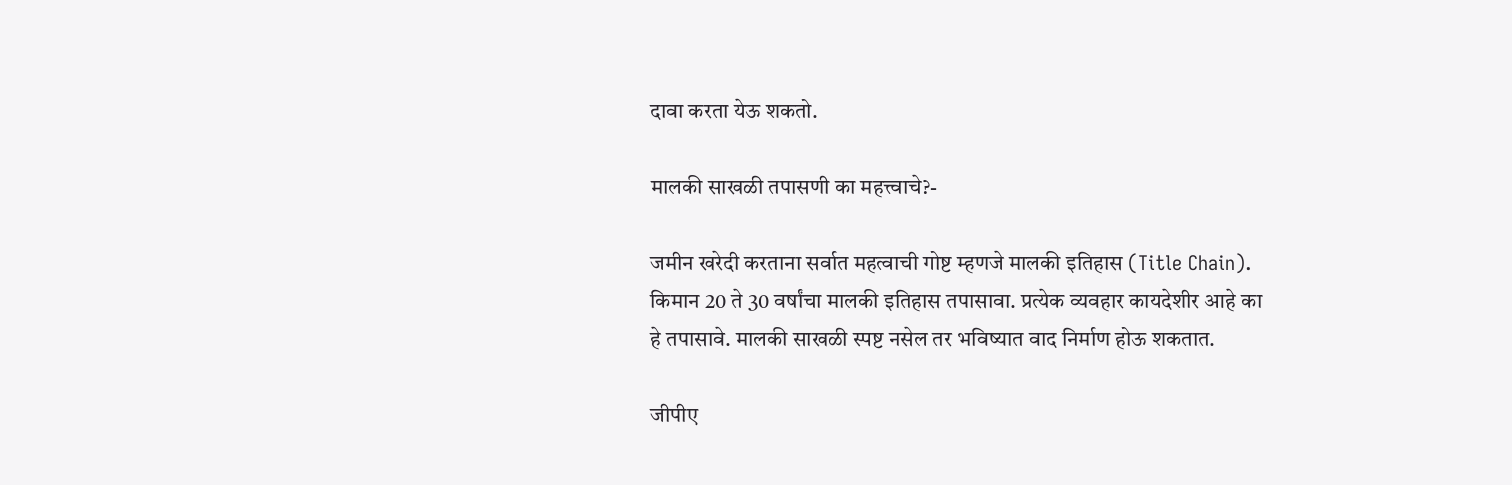दावा करता येऊ शकतो.

मालकी साखळी तपासणी का महत्त्वाचे?-

जमीन खरेदी करताना सर्वात महत्वाची गोष्ट म्हणजे मालकी इतिहास (Title Chain). किमान 20 ते 30 वर्षांचा मालकी इतिहास तपासावा. प्रत्येक व्यवहार कायदेशीर आहे का हे तपासावे. मालकी साखळी स्पष्ट नसेल तर भविष्यात वाद निर्माण होऊ शकतात.

जीपीए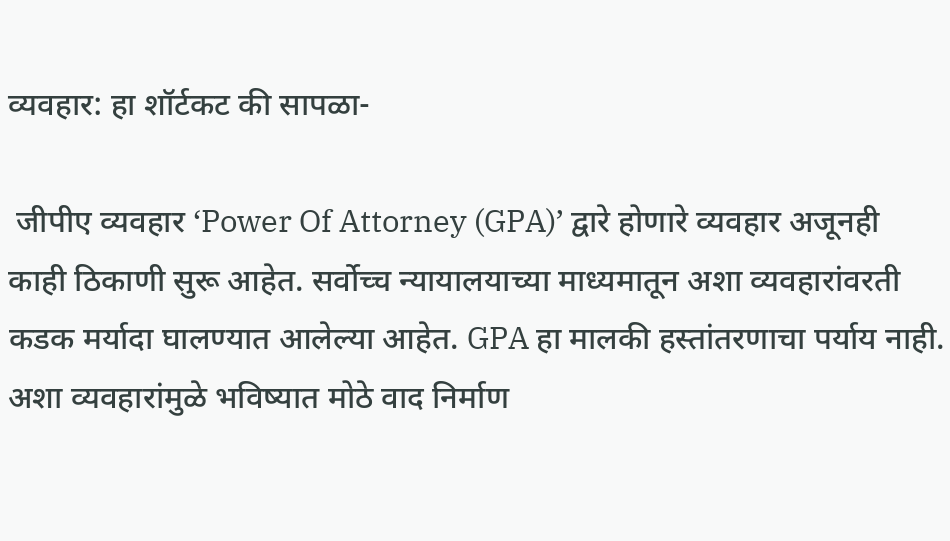व्यवहार: हा शॉर्टकट की सापळा-

 जीपीए व्यवहार ‘Power Of Attorney (GPA)’ द्वारे होणारे व्यवहार अजूनही काही ठिकाणी सुरू आहेत. सर्वोच्च न्यायालयाच्या माध्यमातून अशा व्यवहारांवरती कडक मर्यादा घालण्यात आलेल्या आहेत. GPA हा मालकी हस्तांतरणाचा पर्याय नाही. अशा व्यवहारांमुळे भविष्यात मोठे वाद निर्माण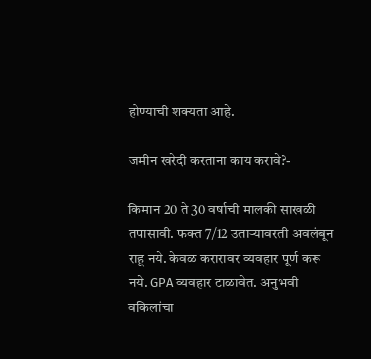होण्याची शक्यता आहे.

जमीन खरेदी करताना काय करावे?-

किमान 20 ते 30 वर्षाची मालकी साखळी तपासावी. फक्त 7/12 उताऱ्यावरती अवलंबून राहू नये. केवळ करारावर व्यवहार पूर्ण करू नये. GPA व्यवहार टाळावेत. अनुभवी वकिलांचा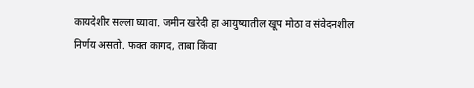कायदेशीर सल्ला घ्यावा. जमीन खरेदी हा आयुष्यातील खूप मोठा व संवेदनशील निर्णय असतो. फक्त कागद, ताबा किंवा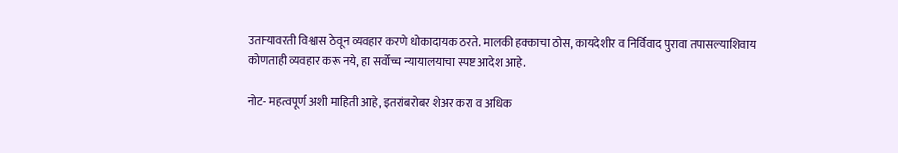उताऱ्यावरती विश्वास ठेवून व्यवहार करणे धोकादायक ठरते. मालकी हक्काचा ठोस, कायदेशीर व निर्विवाद पुरावा तपासल्याशिवाय कोणताही व्यवहार करू नये, हा सर्वोच्च न्यायालयाचा स्पष्ट आदेश आहे.

नोट- महत्वपूर्ण अशी माहिती आहे, इतरांबरोबर शेअर करा व अधिक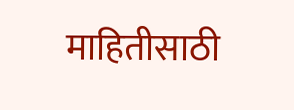माहितीसाठी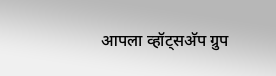आपला व्हॉट्सअ‍ॅप ग्रुप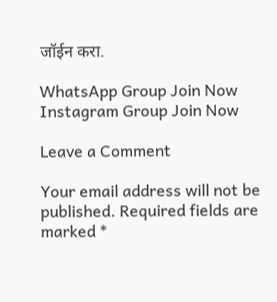जॉईन करा.

WhatsApp Group Join Now
Instagram Group Join Now

Leave a Comment

Your email address will not be published. Required fields are marked *